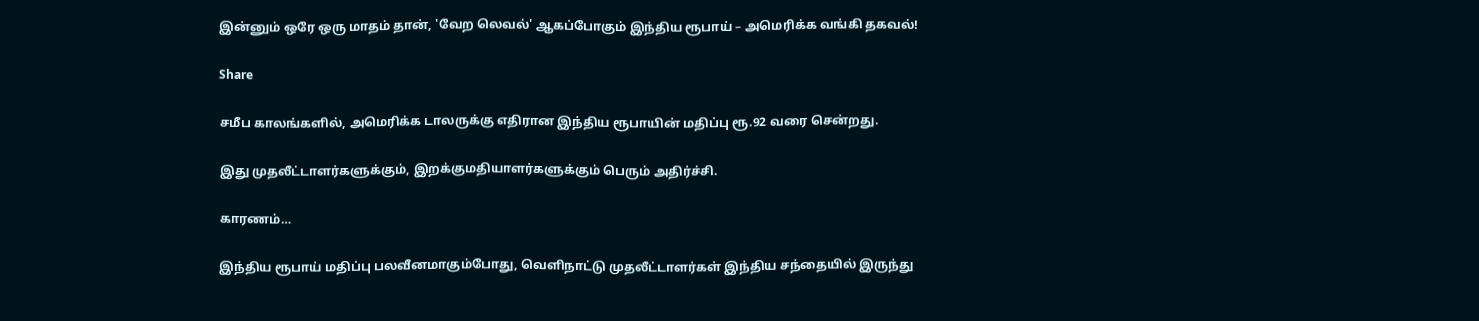இன்னும் ஒரே ஒரு மாதம் தான், 'வேற லெவல்' ஆகப்போகும் இந்திய ரூபாய் – அமெரிக்க வங்கி தகவல்!

Share

சமீப காலங்களில், அமெரிக்க டாலருக்கு எதிரான இந்திய ரூபாயின் மதிப்பு ரூ.92 வரை சென்றது.

இது முதலீட்டாளர்களுக்கும், இறக்குமதியாளர்களுக்கும் பெரும் அதிர்ச்சி.

காரணம்…

இந்திய ரூபாய் மதிப்பு பலவீனமாகும்போது, வெளிநாட்டு முதலீட்டாளர்கள் இந்திய சந்தையில் இருந்து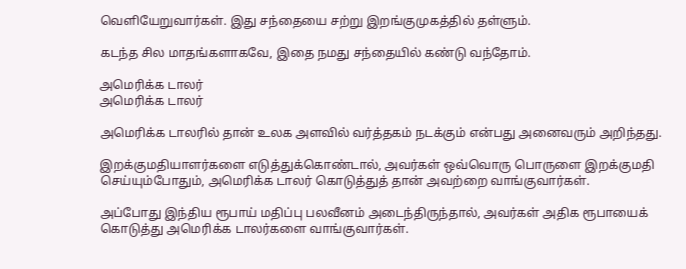வெளியேறுவார்கள். இது சந்தையை சற்று இறங்குமுகத்தில் தள்ளும்.

கடந்த சில மாதங்களாகவே, இதை நமது சந்தையில் கண்டு வந்தோம்.

அமெரிக்க டாலர்
அமெரிக்க டாலர்

அமெரிக்க டாலரில் தான் உலக அளவில் வர்த்தகம் நடக்கும் என்பது அனைவரும் அறிந்தது.

இறக்குமதியாளர்களை எடுத்துக்கொண்டால், அவர்கள் ஒவ்வொரு பொருளை இறக்குமதி செய்யும்போதும், அமெரிக்க டாலர் கொடுத்துத் தான் அவற்றை வாங்குவார்கள்.

அப்போது இந்திய ரூபாய் மதிப்பு பலவீனம் அடைந்திருந்தால், அவர்கள் அதிக ரூபாயைக் கொடுத்து அமெரிக்க டாலர்களை வாங்குவார்கள்.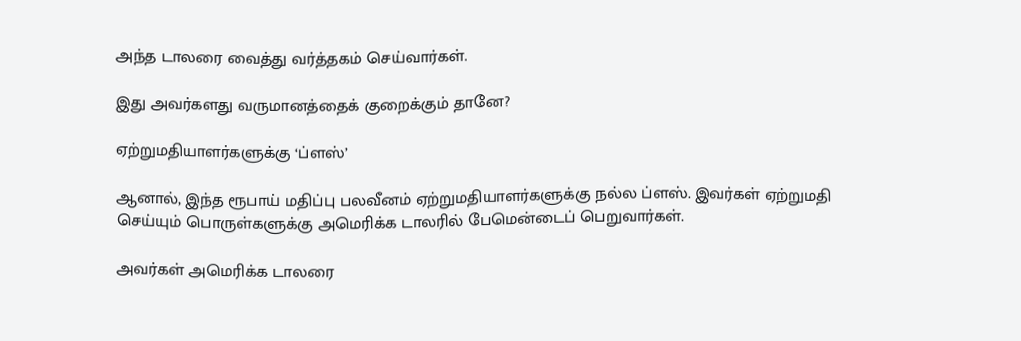அந்த டாலரை வைத்து வர்த்தகம் செய்வார்கள்.

இது அவர்களது வருமானத்தைக் குறைக்கும் தானே?

ஏற்றுமதியாளர்களுக்கு ‘ப்ளஸ்’

ஆனால், இந்த ரூபாய் மதிப்பு பலவீனம் ஏற்றுமதியாளர்களுக்கு நல்ல ப்ளஸ். இவர்கள் ஏற்றுமதி செய்யும் பொருள்களுக்கு அமெரிக்க டாலரில் பேமென்டைப் பெறுவார்கள்.

அவர்கள் அமெரிக்க டாலரை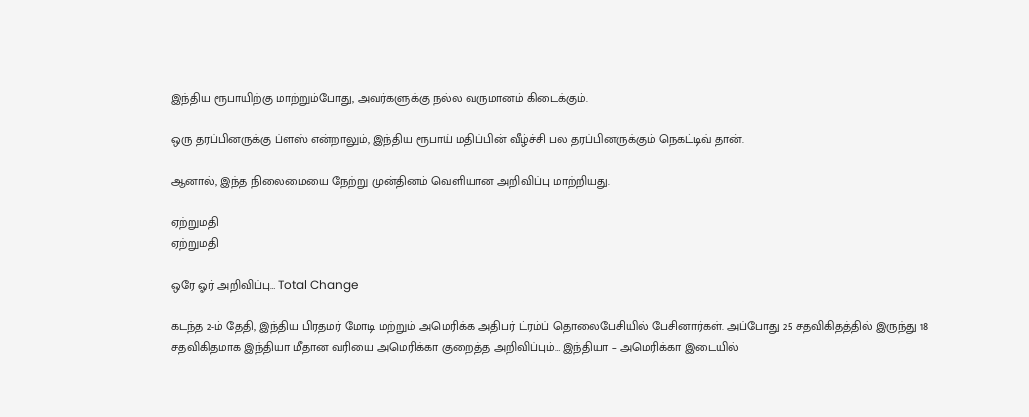இந்திய ரூபாயிற்கு மாற்றும்போது, அவர்களுக்கு நல்ல வருமானம் கிடைக்கும்.

ஒரு தரப்பினருக்கு ப்ளஸ் என்றாலும், இந்திய ரூபாய் மதிப்பின் வீழ்ச்சி பல தரப்பினருக்கும் நெகட்டிவ் தான்.

ஆனால், இந்த நிலைமையை நேற்று முன்தினம் வெளியான அறிவிப்பு மாற்றியது.

ஏற்றுமதி
ஏற்றுமதி

ஒரே ஓர் அறிவிப்பு… Total Change

கடந்த 2-ம் தேதி, இந்திய பிரதமர் மோடி மற்றும் அமெரிக்க அதிபர் ட்ரம்ப் தொலைபேசியில் பேசினார்கள். அப்போது 25 சதவிகிதத்தில் இருந்து 18 சதவிகிதமாக இந்தியா மீதான வரியை அமெரிக்கா குறைத்த அறிவிப்பும்… இந்தியா – அமெரிக்கா இடையில்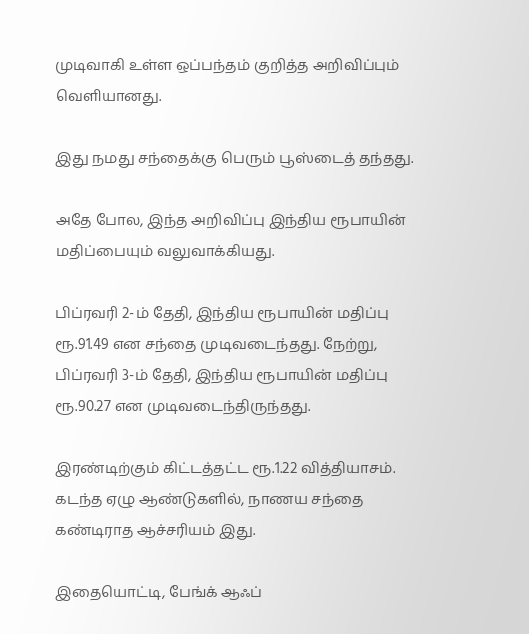முடிவாகி உள்ள ஒப்பந்தம் குறித்த அறிவிப்பும் வெளியானது.

இது நமது சந்தைக்கு பெரும் பூஸ்டைத் தந்தது.

அதே போல, இந்த அறிவிப்பு இந்திய ரூபாயின் மதிப்பையும் வலுவாக்கியது.

பிப்ரவரி 2-ம் தேதி, இந்திய ரூபாயின் மதிப்பு ரூ.91.49 என சந்தை முடிவடைந்தது. நேற்று, பிப்ரவரி 3-ம் தேதி, இந்திய ரூபாயின் மதிப்பு ரூ.90.27 என முடிவடைந்திருந்தது.

இரண்டிற்கும் கிட்டத்தட்ட ரூ.1.22 வித்தியாசம். கடந்த ஏழு ஆண்டுகளில், நாணய சந்தை கண்டிராத ஆச்சரியம் இது.

இதையொட்டி, பேங்க் ஆஃப்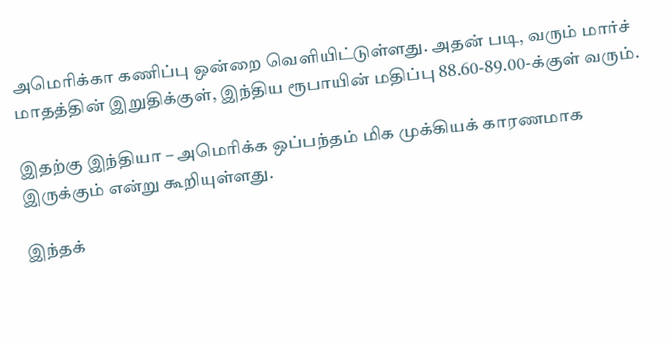அமெரிக்கா கணிப்பு ஒன்றை வெளியிட்டுள்ளது. அதன் படி, வரும் மார்ச் மாதத்தின் இறுதிக்குள், இந்திய ரூபாயின் மதிப்பு 88.60-89.00-க்குள் வரும்.

இதற்கு இந்தியா – அமெரிக்க ஒப்பந்தம் மிக முக்கியக் காரணமாக இருக்கும் என்று கூறியுள்ளது.

இந்தக்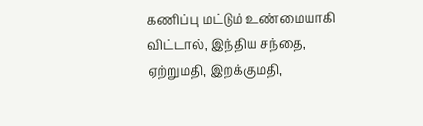கணிப்பு மட்டும் உண்மையாகி விட்டால், இந்திய சந்தை, ஏற்றுமதி, இறக்குமதி,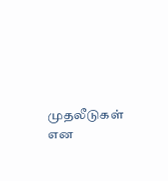முதலீடுகள் என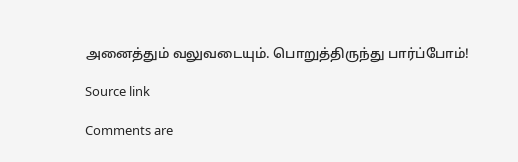அனைத்தும் வலுவடையும். பொறுத்திருந்து பார்ப்போம்!

Source link

Comments are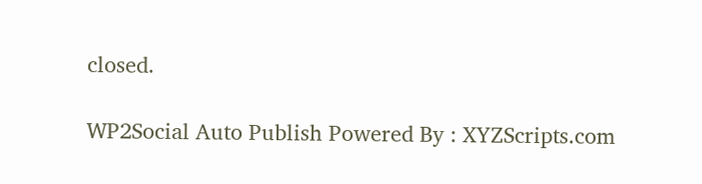closed.

WP2Social Auto Publish Powered By : XYZScripts.com